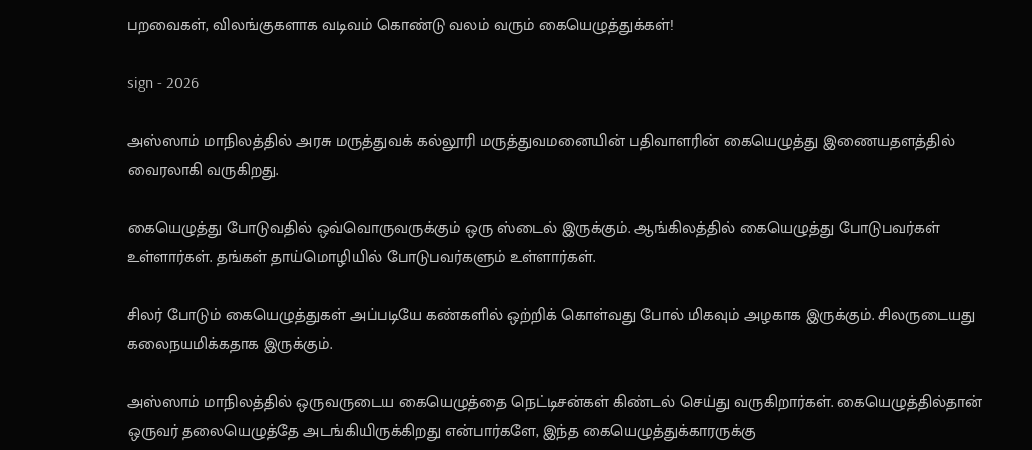பறவைகள், விலங்குகளாக வடிவம் கொண்டு வலம் வரும் கையெழுத்துக்கள்!

sign - 2026

அஸ்ஸாம் மாநிலத்தில் அரசு மருத்துவக் கல்லூரி மருத்துவமனையின் பதிவாளரின் கையெழுத்து இணையதளத்தில் வைரலாகி வருகிறது.

கையெழுத்து போடுவதில் ஒவ்வொருவருக்கும் ஒரு ஸ்டைல் இருக்கும். ஆங்கிலத்தில் கையெழுத்து போடுபவர்கள் உள்ளார்கள். தங்கள் தாய்மொழியில் போடுபவர்களும் உள்ளார்கள்.

சிலர் போடும் கையெழுத்துகள் அப்படியே கண்களில் ஒற்றிக் கொள்வது போல் மிகவும் அழகாக இருக்கும். சிலருடையது கலைநயமிக்கதாக இருக்கும்.

அஸ்ஸாம் மாநிலத்தில் ஒருவருடைய கையெழுத்தை நெட்டிசன்கள் கிண்டல் செய்து வருகிறார்கள். கையெழுத்தில்தான் ஒருவர் தலையெழுத்தே அடங்கியிருக்கிறது என்பார்களே, இந்த கையெழுத்துக்காரருக்கு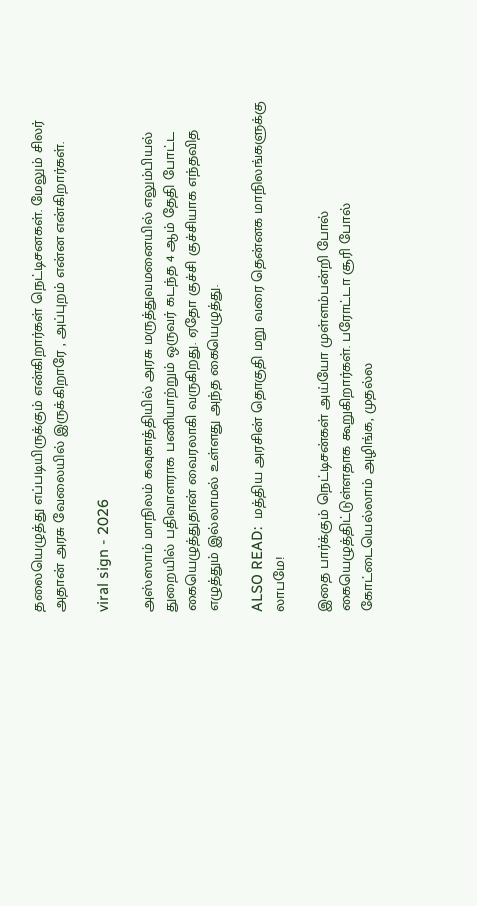தலையெழுத்து எப்படியிருக்கும் என்கிறார்கள் நெட்டிசனகள். மேலும் சிலர் அதான் அரசு வேலையில் இருக்கிறாரே , அப்புறம் என்ன என்கிறார்கள்.

viral sign - 2026

அஸ்ஸாம் மாநிலம் கவுகாத்தியில் அரசு மருத்துவமனையில் எலும்பியல் துறையில் பதிவாளராக பணியாற்றும் ஒருவர் கடந்த 4 ஆம் தேதி போட்ட கையெழுத்துதான் வைரலாகி வருகிறது. ஏதோ குச்சி குச்சியாக எந்தவித எழுத்தும் இல்லாமல் உள்ளது அந்த கையெழுத்து.

ALSO READ:  மத்திய அரசின் தொகுதி மறு வரை தென்னக மாநிலங்களுக்கு லாபமே!

இதை பார்க்கும் நெட்டிசன்கள் அய்யோ முள்ளம்பன்றி போல் கையெழுத்திட்டுள்ளதாக கூறுகிறார்கள். பரோட்டா சூரி போல் கோட்டையெல்லாம் அழிங்க, முதல்ல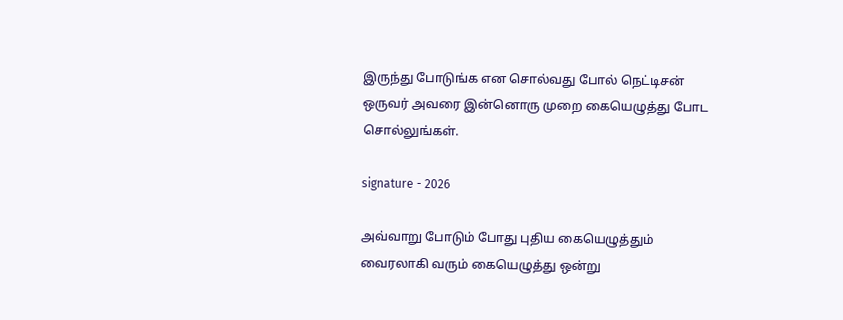இருந்து போடுங்க என சொல்வது போல் நெட்டிசன் ஒருவர் அவரை இன்னொரு முறை கையெழுத்து போட சொல்லுங்கள்.

signature - 2026

அவ்வாறு போடும் போது புதிய கையெழுத்தும் வைரலாகி வரும் கையெழுத்து ஒன்று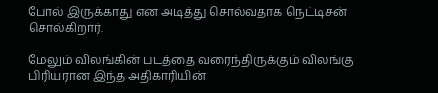போல் இருக்காது என அடித்து சொல்வதாக நெட்டிசன் சொல்கிறார்.

மேலும் விலங்கின் படத்தை வரைந்திருக்கும் விலங்கு பிரியரான இந்த அதிகாரியின்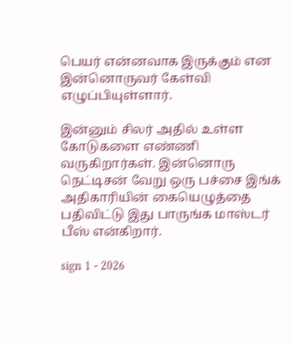பெயர் என்னவாக இருக்கும் என இன்னொருவர் கேள்வி எழுப்பியுள்ளார்.

இன்னும் சிலர் அதில் உள்ள கோடுகளை எண்ணி வருகிறார்கள். இன்னொரு நெட்டிசன் வேறு ஒரு பச்சை இங்க் அதிகாரியின் கையெழுத்தை பதிவிட்டு இது பாருங்க மாஸ்டர் பீஸ் என்கிறார்.

sign 1 - 2026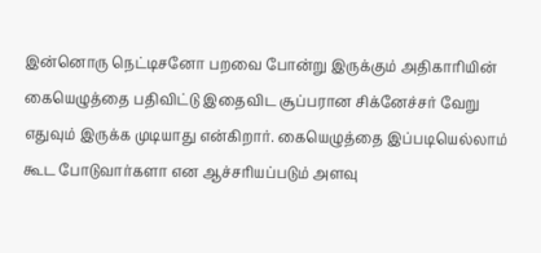இன்னொரு நெட்டிசனோ பறவை போன்று இருக்கும் அதிகாரியின் கையெழுத்தை பதிவிட்டு இதைவிட சூப்பரான சிக்னேச்சர் வேறு எதுவும் இருக்க முடியாது என்கிறார். கையெழுத்தை இப்படியெல்லாம் கூட போடுவார்களா என ஆச்சரியப்படும் அளவு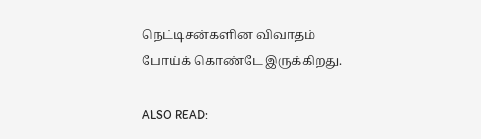நெட்டிசன்களின விவாதம் போய்க் கொண்டே இருக்கிறது.

ALSO READ: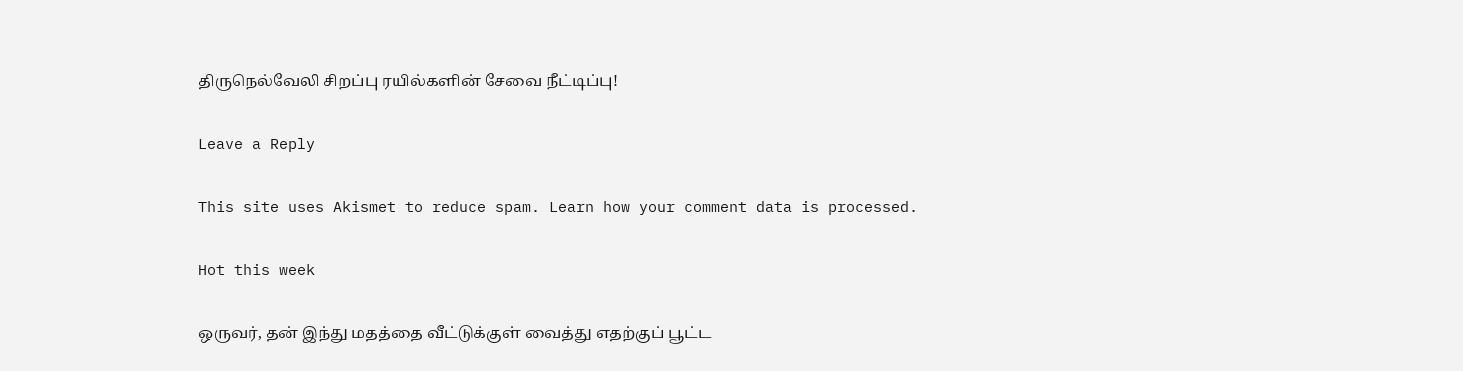திருநெல்வேலி சிறப்பு ரயில்களின் சேவை நீட்டிப்பு!

Leave a Reply

This site uses Akismet to reduce spam. Learn how your comment data is processed.

Hot this week

ஒருவர், தன் இந்து மதத்தை வீட்டுக்குள் வைத்து எதற்குப் பூட்ட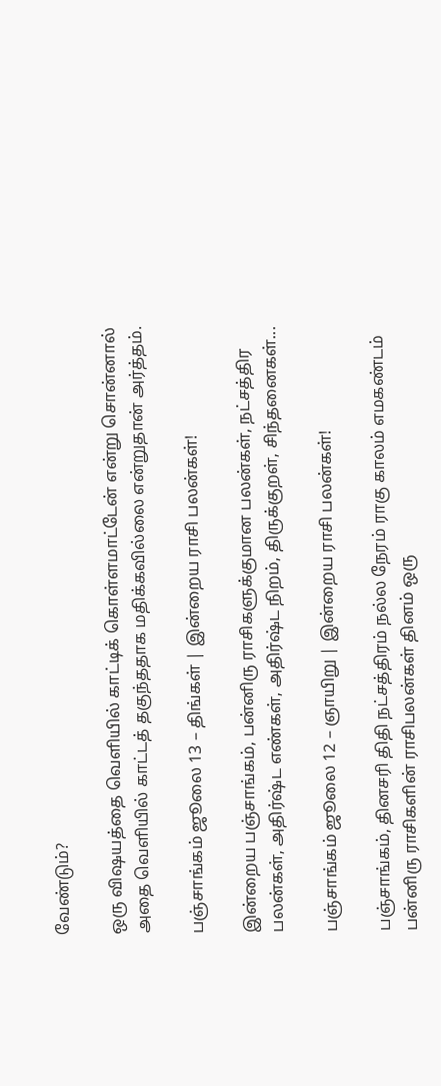வேண்டும்?

ஒரு விஷயத்தை வெளியில் காட்டிக் கொள்ளமாட்டேன் என்று சொன்னால் அதை வெளியில் காட்டத் தகுந்ததாக மதிக்கவில்லை என்றுதான் அர்த்தம்.

பஞ்சாங்கம் ஜூலை 13 – திங்கள் | இன்றைய ராசி பலன்கள்!

இன்றைய பஞ்சாங்கம், பன்னிரு ராசிகளுக்குமான பலன்கள், நட்சத்திர பலன்கள், அதிர்ஷ்ட எண்கள், அதிர்ஷ்ட நிறம், திருக்குறள், சிந்தனைகள்...

பஞ்சாங்கம் ஜூலை 12 – ஞாயிறு | இன்றைய ராசி பலன்கள்!

பஞ்சாங்கம், தினசரி திதி நட்சத்திரம் நல்ல நேரம் ராகு காலம் எமகண்டம் பன்னிரு ராசிகளின் ராசிபலன்கள் தினம் ஒரு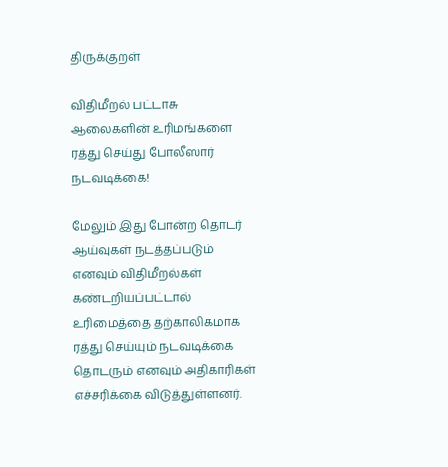திருக்குறள்

விதிமீறல் பட்டாசு ஆலைகளின் உரிமங்களை ரத்து செய்து போலீஸார் நடவடிக்கை!

மேலும் இது போன்ற தொடர் ஆய்வுகள் நடத்தப்படும் எனவும் விதிமீறல்கள் கண்டறியப்பட்டால் உரிமைத்தை தற்காலிகமாக ரத்து செய்யும் நடவடிக்கை தொடரும் எனவும் அதிகாரிகள் எச்சரிக்கை விடுத்துள்ளனர்.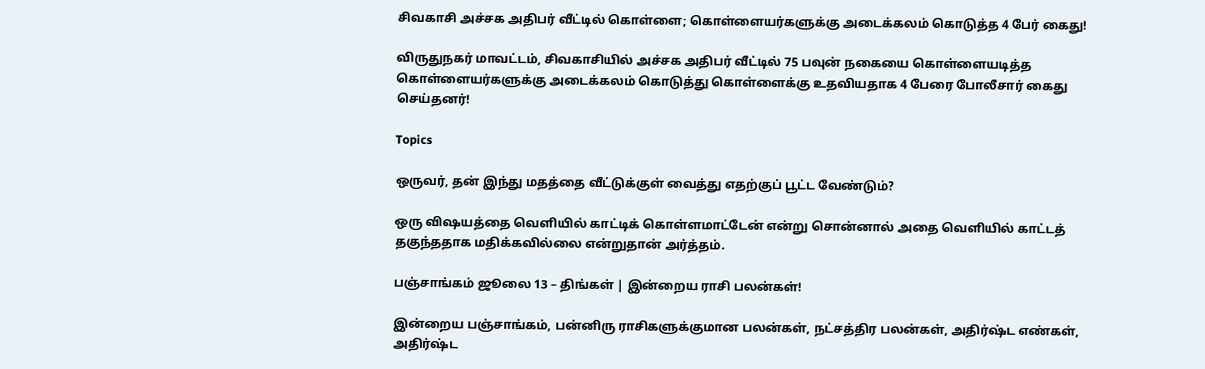சிவகாசி அச்சக அதிபர் வீட்டில் கொள்ளை; கொள்ளையர்களுக்கு அடைக்கலம் கொடுத்த 4 பேர் கைது!

விருதுநகர் மாவட்டம், சிவகாசியில் அச்சக அதிபர் வீட்டில் 75 பவுன் நகையை கொள்ளையடித்த கொள்ளையர்களுக்கு அடைக்கலம் கொடுத்து கொள்ளைக்கு உதவியதாக 4 பேரை போலீசார் கைது செய்தனர்!

Topics

ஒருவர், தன் இந்து மதத்தை வீட்டுக்குள் வைத்து எதற்குப் பூட்ட வேண்டும்?

ஒரு விஷயத்தை வெளியில் காட்டிக் கொள்ளமாட்டேன் என்று சொன்னால் அதை வெளியில் காட்டத் தகுந்ததாக மதிக்கவில்லை என்றுதான் அர்த்தம்.

பஞ்சாங்கம் ஜூலை 13 – திங்கள் | இன்றைய ராசி பலன்கள்!

இன்றைய பஞ்சாங்கம், பன்னிரு ராசிகளுக்குமான பலன்கள், நட்சத்திர பலன்கள், அதிர்ஷ்ட எண்கள், அதிர்ஷ்ட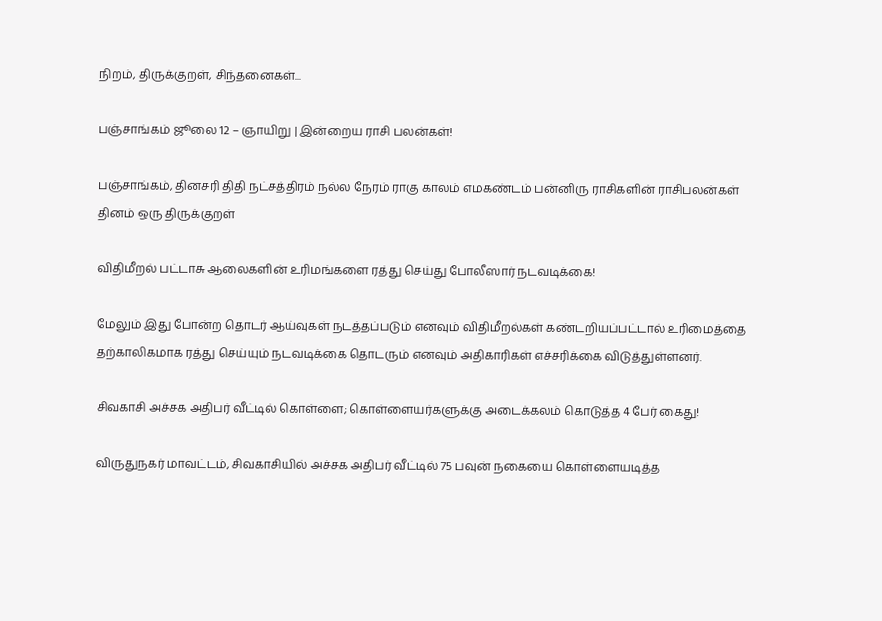நிறம், திருக்குறள், சிந்தனைகள்...

பஞ்சாங்கம் ஜூலை 12 – ஞாயிறு | இன்றைய ராசி பலன்கள்!

பஞ்சாங்கம், தினசரி திதி நட்சத்திரம் நல்ல நேரம் ராகு காலம் எமகண்டம் பன்னிரு ராசிகளின் ராசிபலன்கள் தினம் ஒரு திருக்குறள்

விதிமீறல் பட்டாசு ஆலைகளின் உரிமங்களை ரத்து செய்து போலீஸார் நடவடிக்கை!

மேலும் இது போன்ற தொடர் ஆய்வுகள் நடத்தப்படும் எனவும் விதிமீறல்கள் கண்டறியப்பட்டால் உரிமைத்தை தற்காலிகமாக ரத்து செய்யும் நடவடிக்கை தொடரும் எனவும் அதிகாரிகள் எச்சரிக்கை விடுத்துள்ளனர்.

சிவகாசி அச்சக அதிபர் வீட்டில் கொள்ளை; கொள்ளையர்களுக்கு அடைக்கலம் கொடுத்த 4 பேர் கைது!

விருதுநகர் மாவட்டம், சிவகாசியில் அச்சக அதிபர் வீட்டில் 75 பவுன் நகையை கொள்ளையடித்த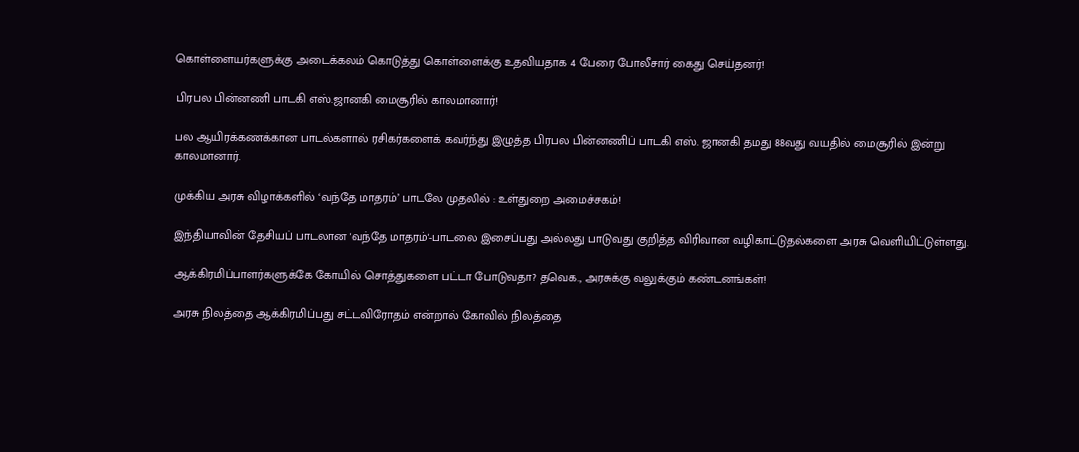கொள்ளையர்களுக்கு அடைக்கலம் கொடுத்து கொள்ளைக்கு உதவியதாக 4 பேரை போலீசார் கைது செய்தனர்!

பிரபல பின்னணி பாடகி எஸ்.ஜானகி மைசூரில் காலமானார்!

பல ஆயிரக்கணக்கான பாடல்களால் ரசிகர்களைக் கவர்ந்து இழுத்த பிரபல பின்னணிப் பாடகி எஸ். ஜானகி தமது 88வது வயதில் மைசூரில் இன்று காலமானார்.

முக்கிய அரசு விழாக்களில் ‘வந்தே மாதரம்’ பாடலே முதலில் : உள்துறை அமைச்சகம்!

இந்தியாவின் தேசியப் பாடலான 'வந்தே மாதரம்'-பாடலை இசைப்பது அல்லது பாடுவது குறித்த விரிவான வழிகாட்டுதல்களை அரசு வெளியிட்டுள்ளது.

ஆக்கிரமிப்பாளர்களுக்கே கோயில் சொத்துகளை பட்டா போடுவதா? தவெக., அரசுக்கு வலுக்கும் கண்டனங்கள்!

அரசு நிலத்தை ஆக்கிரமிப்பது சட்டவிரோதம் என்றால் கோவில் நிலத்தை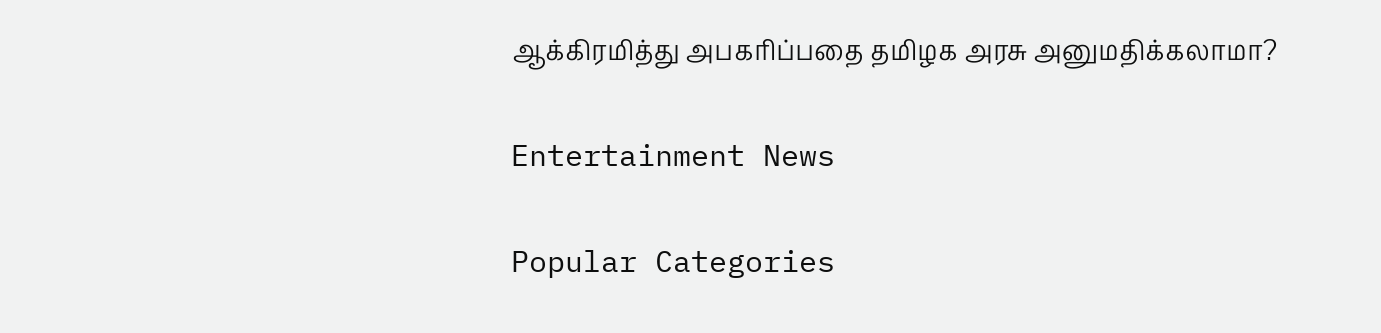ஆக்கிரமித்து அபகரிப்பதை தமிழக அரசு அனுமதிக்கலாமா?

Entertainment News

Popular Categories